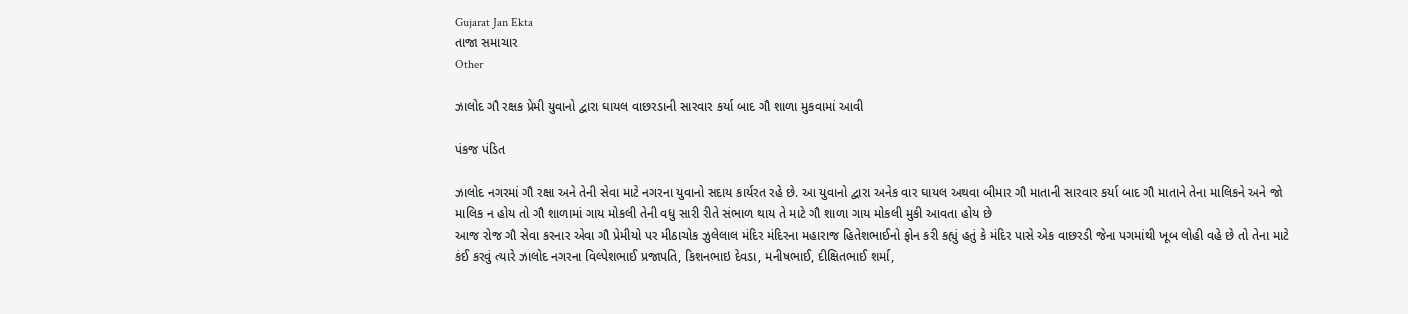Gujarat Jan Ekta
તાજા સમાચાર
Other

ઝાલોદ ગૌ રક્ષક પ્રેમી યુવાનો દ્વારા ઘાયલ વાછરડાની સારવાર કર્યા બાદ ગૌ શાળા મુકવામાં આવી

પંકજ પંડિત

ઝાલોદ નગરમાં ગૌ રક્ષા અને તેની સેવા માટે નગરના યુવાનો સદાય કાર્યરત રહે છે. આ યુવાનો દ્વારા અનેક વાર ઘાયલ અથવા બીમાર ગૌ માતાની સારવાર કર્યા બાદ ગૌ માતાને તેના માલિકને અને જો માલિક ન હોય તો ગૌ શાળામાં ગાય મોકલી તેની વધુ સારી રીતે સંભાળ થાય તે માટે ગૌ શાળા ગાય મોકલી મુકી આવતા હોય છે
આજ રોજ ગૌ સેવા કરનાર એવા ગૌ પ્રેમીયો પર મીઠાચોક ઝુલેલાલ મંદિર મંદિરના મહારાજ હિતેશભાઈનો ફોન કરી કહ્યું હતું કે મંદિર પાસે એક વાછરડી જેના પગમાંથી ખૂબ લોહી વહે છે તો તેના માટે કંઈ કરવું ત્યારે ઝાલોદ નગરના વિલ્પેશભાઈ પ્રજાપતિ, કિશનભાઇ દેવડા, મનીષભાઈ, દીક્ષિતભાઈ શર્મા,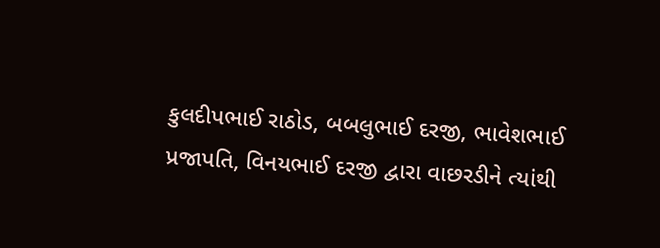કુલદીપભાઈ રાઠોડ, બબલુભાઈ દરજી, ભાવેશભાઈ પ્રજાપતિ, વિનયભાઈ દરજી દ્વારા વાછરડીને ત્યાંથી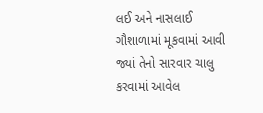લઈ અને નાસલાઈ ગૌશાળામાં મૂકવામાં આવી જ્યાં તેનો સારવાર ચાલુ કરવામાં આવેલ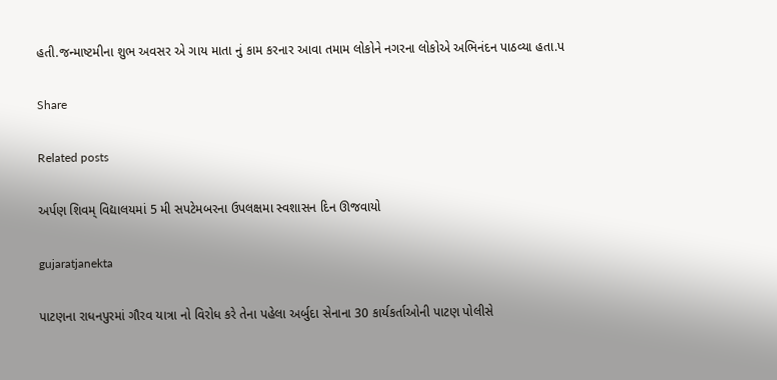હતી.જન્માષ્ટમીના શુભ અવસર એ ગાય માતા નું કામ કરનાર આવા તમામ લોકોને નગરના લોકોએ અભિનંદન પાઠવ્યા હતા.પ

Share

Related posts

અર્પણ શિવમ્ વિદ્યાલયમાં 5 મી સપટેમબરના ઉપલક્ષમા સ્વશાસન દિન ઊજવાયો

gujaratjanekta

પાટણના રાધનપુરમાં ગૌરવ યાત્રા નો વિરોધ કરે તેના પહેલા અર્બુદા સેનાના 30 કાર્યકર્તાઓની પાટણ પોલીસે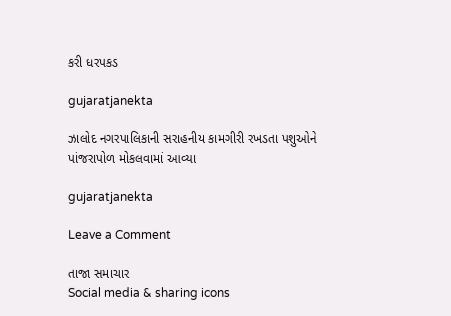કરી ધરપકડ

gujaratjanekta

ઝાલોદ નગરપાલિકાની સરાહનીય કામગીરી રખડતા પશુઓને પાંજરાપોળ મોકલવામાં આવ્યા

gujaratjanekta

Leave a Comment

તાજા સમાચાર
Social media & sharing icons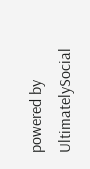powered by UltimatelySocial